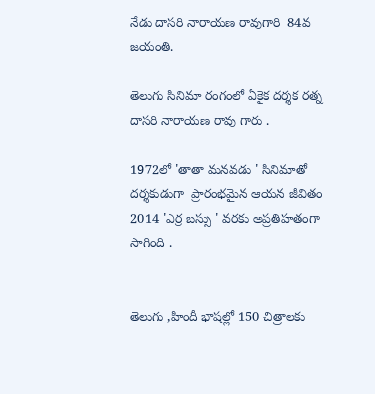నేడు దాసరి నారాయణ రావుగారి  84వ జయంతి.

తెలుగు సినిమా రంగంలో ఏకైక దర్శక రత్న దాసరి నారాయణ రావు గారు .

1972లో 'తాతా మనవడు ' సినిమాతో దర్శకుడుగా  ప్రారంభమైన ఆయన జీవితం 2014 'ఎర్ర బస్సు ' వరకు అప్రతిహతంగా సాగింది .


తెలుగు ,హిందీ భాషల్లో 150 చిత్రాలకు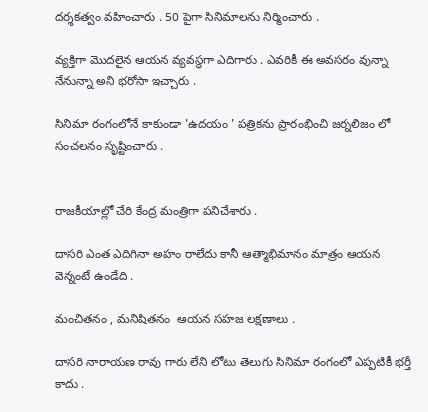దర్శకత్వం వహించారు . 50 పైగా సినిమాలను నిర్మించారు .

వ్యక్తిగా మొదలైన ఆయన వ్యవస్థగా ఎదిగారు . ఎవరికీ ఈ అవసరం వున్నా నేనున్నా అని భరోసా ఇచ్చారు .

సినిమా రంగంలోనే కాకుండా 'ఉదయం ' పత్రికను ప్రారంభించి జర్నలిజం లో సంచలనం సృష్టించారు .


రాజకీయాల్లో చేరి కేంద్ర మంత్రిగా పనిచేశారు .

దాసరి ఎంత ఎదిగినా అహం రాలేదు కానీ ఆత్మాభిమానం మాత్రం ఆయన వెన్నంటే ఉండేది .

మంచితనం , మనిషితనం  ఆయన సహజ లక్షణాలు .

దాసరి నారాయణ రావు గారు లేని లోటు తెలుగు సినిమా రంగంలో ఎప్పటికీ భర్తీ కాదు .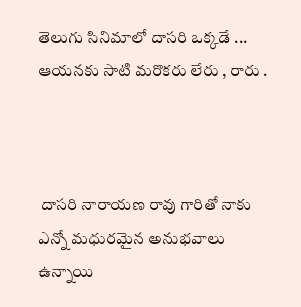తెలుగు సినిమాలో దాసరి ఒక్కడే ... ఆయనకు సాటి మరొకరు లేరు , రారు .



 దాసరి నారాయణ రావు గారితో నాకు ఎన్నో మధురమైన అనుభవాలు ఉన్నాయి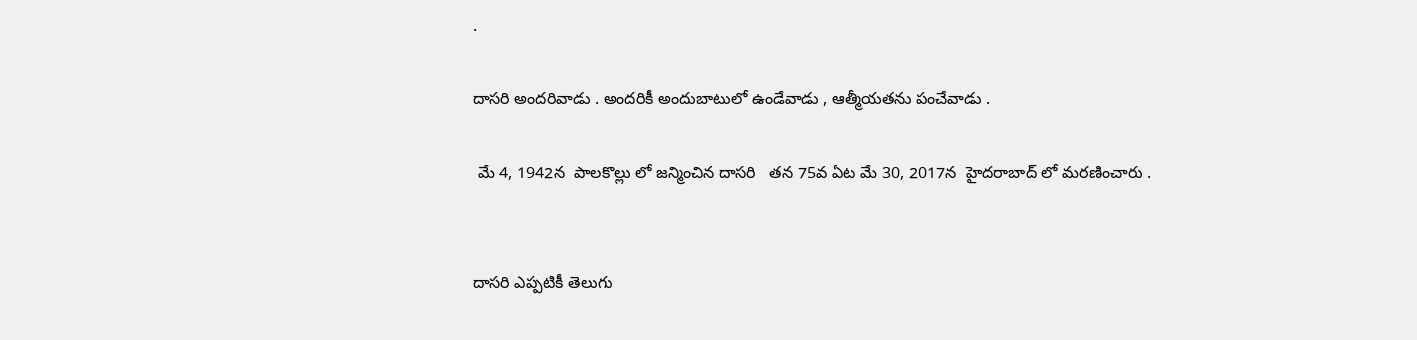.

దాసరి అందరివాడు . అందరికీ అందుబాటులో ఉండేవాడు , ఆత్మీయతను పంచేవాడు .

 మే 4, 1942న  పాలకొల్లు లో జన్మించిన దాసరి   తన 75వ ఏట మే 30, 2017న  హైదరాబాద్ లో మరణించారు .


దాసరి ఎప్పటికీ తెలుగు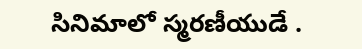సినిమాలో స్మరణీయుడే .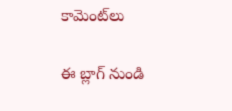కామెంట్‌లు

ఈ బ్లాగ్ నుండి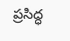ప్రసిద్ధ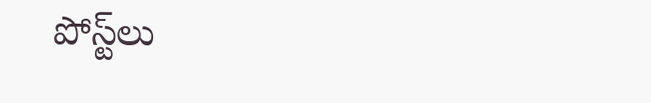పోస్ట్‌లు